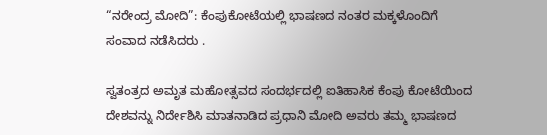“ನರೇಂದ್ರ ಮೋದಿ”: ಕೆಂಪುಕೋಟೆಯಲ್ಲಿ ಭಾಷಣದ ನಂತರ ಮಕ್ಕಳೊಂದಿಗೆ ಸಂವಾದ ನಡೆಸಿದರು .

ಸ್ವತಂತ್ರದ ಅಮೃತ ಮಹೋತ್ಸವದ ಸಂದರ್ಭದಲ್ಲಿ ಐತಿಹಾಸಿಕ ಕೆಂಪು ಕೋಟೆಯಿಂದ ದೇಶವನ್ನು ನಿರ್ದೇಶಿಸಿ ಮಾತನಾಡಿದ ಪ್ರಧಾನಿ ಮೋದಿ ಅವರು ತಮ್ಮ ಭಾಷಣದ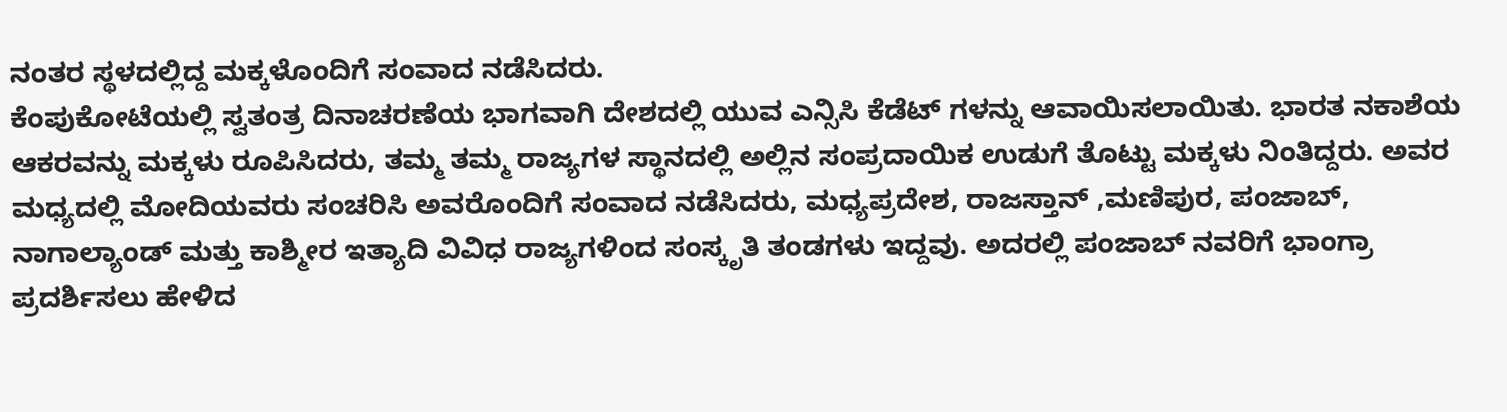ನಂತರ ಸ್ಥಳದಲ್ಲಿದ್ದ ಮಕ್ಕಳೊಂದಿಗೆ ಸಂವಾದ ನಡೆಸಿದರು.
ಕೆಂಪುಕೋಟೆಯಲ್ಲಿ ಸ್ವತಂತ್ರ ದಿನಾಚರಣೆಯ ಭಾಗವಾಗಿ ದೇಶದಲ್ಲಿ ಯುವ ಎನ್ಸಿಸಿ ಕೆಡೆಟ್ ಗಳನ್ನು ಆವಾಯಿಸಲಾಯಿತು. ಭಾರತ ನಕಾಶೆಯ ಆಕರವನ್ನು ಮಕ್ಕಳು ರೂಪಿಸಿದರು, ತಮ್ಮ ತಮ್ಮ ರಾಜ್ಯಗಳ ಸ್ಥಾನದಲ್ಲಿ ಅಲ್ಲಿನ ಸಂಪ್ರದಾಯಿಕ ಉಡುಗೆ ತೊಟ್ಟು ಮಕ್ಕಳು ನಿಂತಿದ್ದರು. ಅವರ ಮಧ್ಯದಲ್ಲಿ ಮೋದಿಯವರು ಸಂಚರಿಸಿ ಅವರೊಂದಿಗೆ ಸಂವಾದ ನಡೆಸಿದರು, ಮಧ್ಯಪ್ರದೇಶ, ರಾಜಸ್ತಾನ್ ,ಮಣಿಪುರ, ಪಂಜಾಬ್, ನಾಗಾಲ್ಯಾಂಡ್ ಮತ್ತು ಕಾಶ್ಮೀರ ಇತ್ಯಾದಿ ವಿವಿಧ ರಾಜ್ಯಗಳಿಂದ ಸಂಸ್ಕೃತಿ ತಂಡಗಳು ಇದ್ದವು. ಅದರಲ್ಲಿ ಪಂಜಾಬ್ ನವರಿಗೆ ಭಾಂಗ್ರಾ ಪ್ರದರ್ಶಿಸಲು ಹೇಳಿದ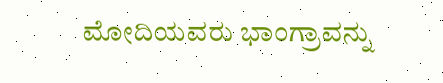ಮೋದಿಯವರು ಭಾಂಗ್ರಾವನ್ನು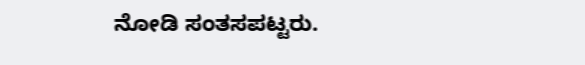ನೋಡಿ ಸಂತಸಪಟ್ಟರು.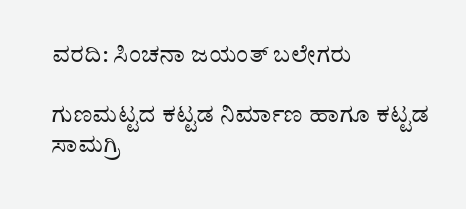ವರದಿ: ಸಿಂಚನಾ ಜಯಂತ್ ಬಲೇಗರು

ಗುಣಮಟ್ಟದ ಕಟ್ಟಡ ನಿರ್ಮಾಣ ಹಾಗೂ ಕಟ್ಟಡ ಸಾಮಗ್ರಿ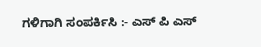ಗಳಿಗಾಗಿ ಸಂಪರ್ಕಿಸಿ :- ಎಸ್ ಪಿ ಎಸ್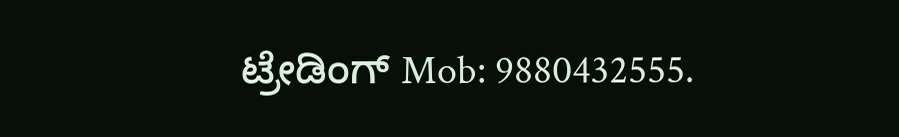ಟ್ರೇಡಿಂಗ್ Mob: 9880432555.